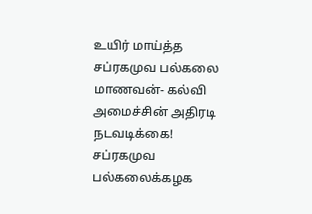உயிர் மாய்த்த சப்ரகமுவ பல்கலை மாணவன்- கல்வி அமைச்சின் அதிரடி நடவடிக்கை!
சப்ரகமுவ பல்கலைக்கழக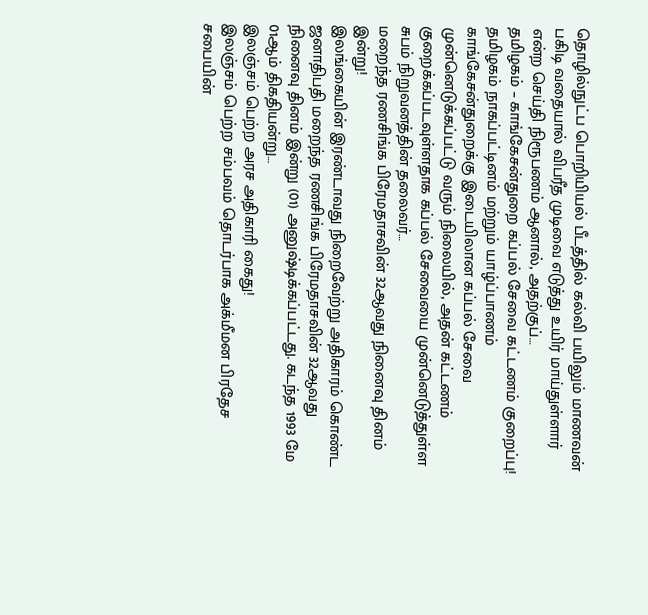தொழில்நுட்ப பொறியியல் பீடத்தில் கல்வி பயிலும் மாணவன் பகிடி வதையால் விபரீத முடிவை எடுத்து உயிர் மாய்துள்ளார் என்ற செய்தி நிரூபணம் ஆனால், அதற்குப்…
தமிழகம் – காங்கேசன்துறை கப்பல் சேவை கட்டணம் குறைப்பு!
தமிழகம் நாகப்பட்டினம் மற்றும் யாழ்ப்பாணம் காங்கேசன்துறைக்கு இடையிலான கப்பல் சேவை முன்னெடுக்கப்பட்டு வரும் நிலையில், அதன் கட்டணம் குறைக்கப்படவுள்ளதாக கப்பல் சேவையை முன்னெடுத்துள்ள சுபம் நிறுவனத்தின் தலைவர்…
மறைந்த ரணசிங்க பிரேமதாசவின் 32ஆவது நினைவு தினம் இன்று!
இலங்கையின் இரண்டாவது நிறைவேற்று அதிகாரம் கொண்ட ஜனாதிபதி மறைந்த ரணசிங்க பிரேமதாசவின் 32ஆவது நினைவு தினம் இன்று (01) அனுஷ்டிக்கப்பட்டது. கடந்த 1993 மே 01ஆம் திகதியன்று…
இலஞ்சம் பெற்ற அரச அதிகாரி கைது!
இலஞ்சம் பெற்ற சம்பவம் தொடர்பாக அக்மீமன பிரதேச சபையின்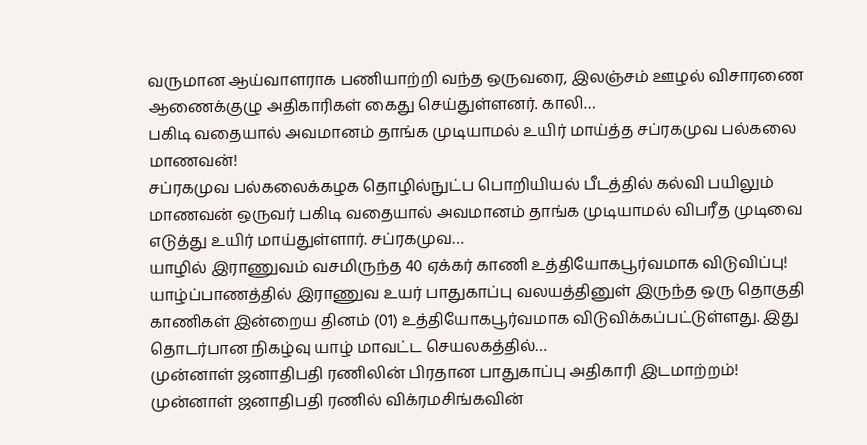வருமான ஆய்வாளராக பணியாற்றி வந்த ஒருவரை, இலஞ்சம் ஊழல் விசாரணை ஆணைக்குழு அதிகாரிகள் கைது செய்துள்ளனர். காலி…
பகிடி வதையால் அவமானம் தாங்க முடியாமல் உயிர் மாய்த்த சப்ரகமுவ பல்கலை மாணவன்!
சப்ரகமுவ பல்கலைக்கழக தொழில்நுட்ப பொறியியல் பீடத்தில் கல்வி பயிலும் மாணவன் ஒருவர் பகிடி வதையால் அவமானம் தாங்க முடியாமல் விபரீத முடிவை எடுத்து உயிர் மாய்துள்ளார். சப்ரகமுவ…
யாழில் இராணுவம் வசமிருந்த 40 ஏக்கர் காணி உத்தியோகபூர்வமாக விடுவிப்பு!
யாழ்ப்பாணத்தில் இராணுவ உயர் பாதுகாப்பு வலயத்தினுள் இருந்த ஒரு தொகுதி காணிகள் இன்றைய தினம் (01) உத்தியோகபூர்வமாக விடுவிக்கப்பட்டுள்ளது. இது தொடர்பான நிகழ்வு யாழ் மாவட்ட செயலகத்தில்…
முன்னாள் ஜனாதிபதி ரணிலின் பிரதான பாதுகாப்பு அதிகாரி இடமாற்றம்!
முன்னாள் ஜனாதிபதி ரணில் விக்ரமசிங்கவின்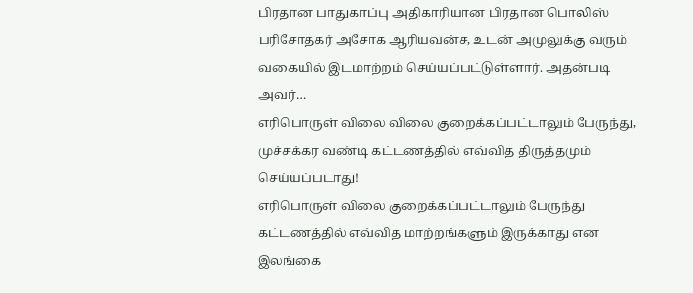பிரதான பாதுகாப்பு அதிகாரியான பிரதான பொலிஸ் பரிசோதகர் அசோக ஆரியவன்ச, உடன் அமுலுக்கு வரும் வகையில் இடமாற்றம் செய்யப்பட்டுள்ளார். அதன்படி அவர்…
எரிபொருள் விலை விலை குறைக்கப்பட்டாலும் பேருந்து, முச்சக்கர வண்டி கட்டணத்தில் எவ்வித திருத்தமும் செய்யப்படாது!
எரிபொருள் விலை குறைக்கப்பட்டாலும் பேருந்து கட்டணத்தில் எவ்வித மாற்றங்களும் இருக்காது என இலங்கை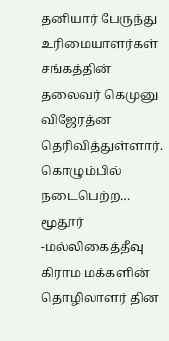தனியார் பேருந்து உரிமையாளர்கள் சங்கத்தின் தலைவர் கெமுனு விஜேரத்ன தெரிவித்துள்ளார். கொழும்பில் நடைபெற்ற…
மூதூர் -மல்லிகைத்தீவு கிராம மக்களின் தொழிலாளர் தின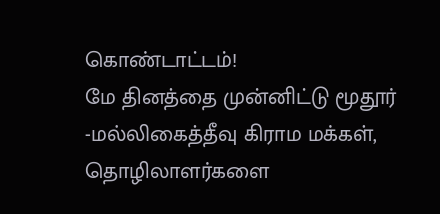கொண்டாட்டம்!
மே தினத்தை முன்னிட்டு மூதூர் -மல்லிகைத்தீவு கிராம மக்கள், தொழிலாளர்களை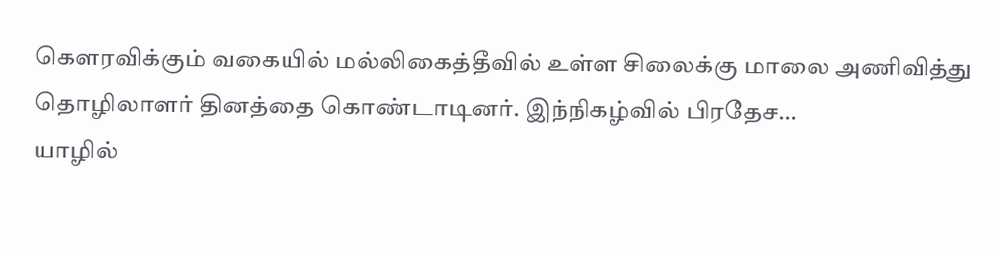கௌரவிக்கும் வகையில் மல்லிகைத்தீவில் உள்ள சிலைக்கு மாலை அணிவித்து தொழிலாளர் தினத்தை கொண்டாடினர். இந்நிகழ்வில் பிரதேச…
யாழில்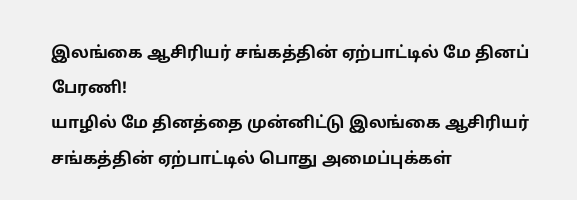இலங்கை ஆசிரியர் சங்கத்தின் ஏற்பாட்டில் மே தினப் பேரணி!
யாழில் மே தினத்தை முன்னிட்டு இலங்கை ஆசிரியர் சங்கத்தின் ஏற்பாட்டில் பொது அமைப்புக்கள்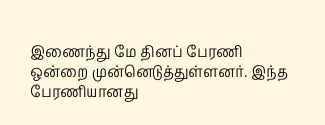இணைந்து மே தினப் பேரணி ஒன்றை முன்னெடுத்துள்ளனர். இந்த பேரணியானது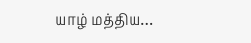யாழ் மத்திய…